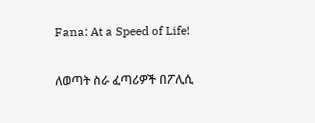Fana: At a Speed of Life!

ለወጣት ስራ ፈጣሪዎች በፖሊሲ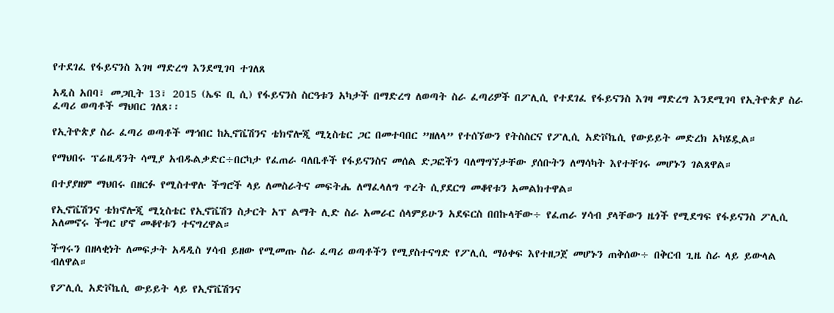የተደገፈ የፋይናንስ እገዛ ማድረግ እንደሚገባ ተገለጸ

አዲስ አበባ፣ መጋቢት 13፣ 2015 (ኤፍ ቢ ሲ) የፋይናንስ ስርዓቱን አካታች በማድረግ ለወጣት ስራ ፈጣሪዎች በፖሊሲ የተደገፈ የፋይናንስ እገዛ ማድረግ እንደሚገባ የኢትዮጵያ ስራ ፈጣሪ ወጣቶች ማህበር ገለጸ፡፡

የኢትዮጵያ ስራ ፈጣሪ ወጣቶች ማኅበር ከኢኖቬሽንና ቴክኖሎጂ ሚኒስቴር ጋር በመተባበር ”ዘለላ” የተሰኘውን የትስስርና የፖሊሲ አድቮኬሲ የውይይት መድረክ አካሄዷል።

የማህበሩ ፕሬዚዳንት ሳሚያ አብዱልቃድር÷በርካታ የፈጠራ ባለቤቶች የፋይናንስና መሰል ድጋፎችን ባለማግኘታቸው ያሰቡትን ለማሳካት እየተቸገሩ መሆኑን ገልጸዋል።

በተያያዘም ማህበሩ በዘርፉ የሚስተዋሉ ችግሮች ላይ ለመስራትና መፍትሔ ለማፈላለግ ጥረት ሲያደርግ መቆየቱን አመልክተዋል።

የኢኖቬሽንና ቴክኖሎጂ ሚኒስቴር የኢኖቬሽን ስታርት አፕ ልማት ሊድ ስራ አመራር ሰላምይሁን አደፍርስ በበኩላቸው÷ የፈጠራ ሃሳብ ያላቸውን ዜጎች የሚደግፍ የፋይናንስ ፖሊሲ አለመኖሩ ችግር ሆኖ መቆየቱን ተናግረዋል።

ችግሩን በዘላቂነት ለመፍታት አዳዲስ ሃሳብ ይዘው የሚመጡ ስራ ፈጣሪ ወጣቶችን የሚያስተናግድ የፖሊሲ ማዕቀፍ እየተዘጋጀ መሆኑን ጠቅሰው÷ በቅርብ ጊዜ ስራ ላይ ይውላል ብለዋል።

የፖሊሲ አድቮኬሲ ውይይት ላይ የኢኖቬሽንና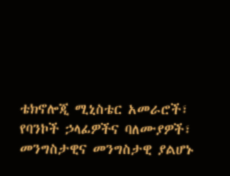ቴክኖሎጂ ሚኒስቴር አመራሮች፣ የባንኮች ኃላፊዎችና ባለሙያዎች፣ መንግስታዊና መንግስታዊ ያልሆኑ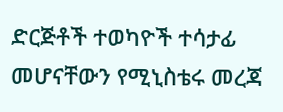ድርጅቶች ተወካዮች ተሳታፊ መሆናቸውን የሚኒስቴሩ መረጃ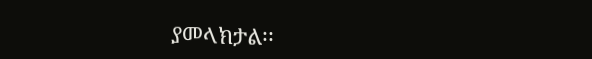ያመላክታል፡፡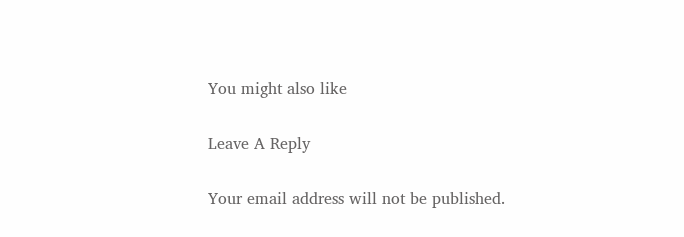You might also like

Leave A Reply

Your email address will not be published.